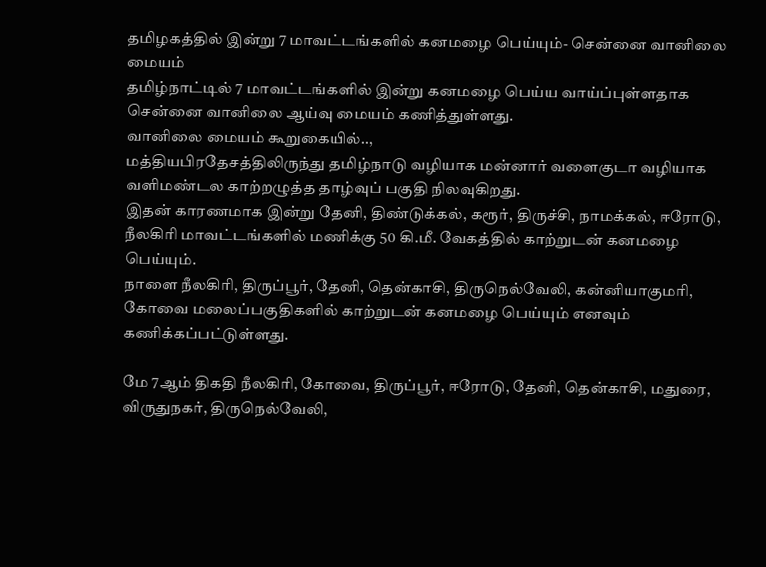தமிழகத்தில் இன்று 7 மாவட்டங்களில் கனமழை பெய்யும்- சென்னை வானிலை மையம்
தமிழ்நாட்டில் 7 மாவட்டங்களில் இன்று கனமழை பெய்ய வாய்ப்புள்ளதாக சென்னை வானிலை ஆய்வு மையம் கணித்துள்ளது.
வானிலை மையம் கூறுகையில்..,
மத்தியபிரதேசத்திலிருந்து தமிழ்நாடு வழியாக மன்னார் வளைகுடா வழியாக வளிமண்டல காற்றழுத்த தாழ்வுப் பகுதி நிலவுகிறது.
இதன் காரணமாக இன்று தேனி, திண்டுக்கல், கரூர், திருச்சி, நாமக்கல், ஈரோடு, நீலகிரி மாவட்டங்களில் மணிக்கு 50 கி.மீ. வேகத்தில் காற்றுடன் கனமழை பெய்யும்.
நாளை நீலகிரி, திருப்பூர், தேனி, தென்காசி, திருநெல்வேலி, கன்னியாகுமரி, கோவை மலைப்பகுதிகளில் காற்றுடன் கனமழை பெய்யும் எனவும் கணிக்கப்பட்டுள்ளது.

மே 7ஆம் திகதி நீலகிரி, கோவை, திருப்பூர், ஈரோடு, தேனி, தென்காசி, மதுரை, விருதுநகர், திருநெல்வேலி,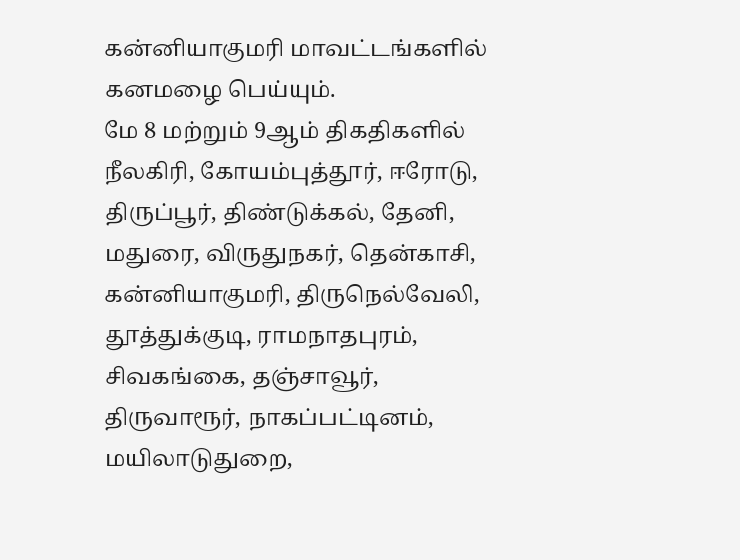கன்னியாகுமரி மாவட்டங்களில் கனமழை பெய்யும்.
மே 8 மற்றும் 9ஆம் திகதிகளில் நீலகிரி, கோயம்புத்தூர், ஈரோடு, திருப்பூர், திண்டுக்கல், தேனி, மதுரை, விருதுநகர், தென்காசி, கன்னியாகுமரி, திருநெல்வேலி, தூத்துக்குடி, ராமநாதபுரம், சிவகங்கை, தஞ்சாவூர், திருவாரூர், நாகப்பட்டினம், மயிலாடுதுறை,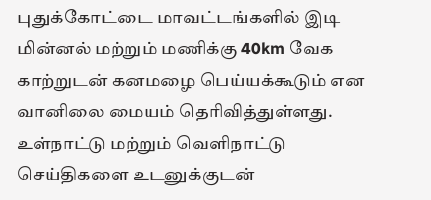புதுக்கோட்டை மாவட்டங்களில் இடி மின்னல் மற்றும் மணிக்கு 40km வேக காற்றுடன் கனமழை பெய்யக்கூடும் என வானிலை மையம் தெரிவித்துள்ளது.
உள்நாட்டு மற்றும் வெளிநாட்டு செய்திகளை உடனுக்குடன்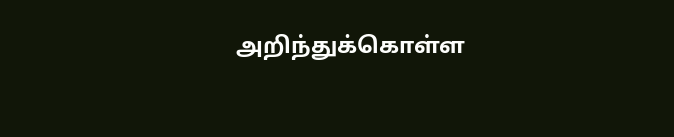அறிந்துக்கொள்ள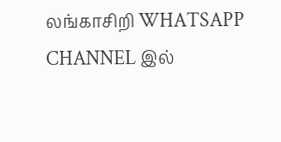லங்காசிறி WHATSAPP CHANNEL இல்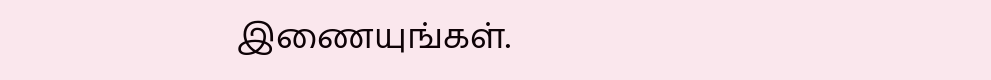இணையுங்கள்.